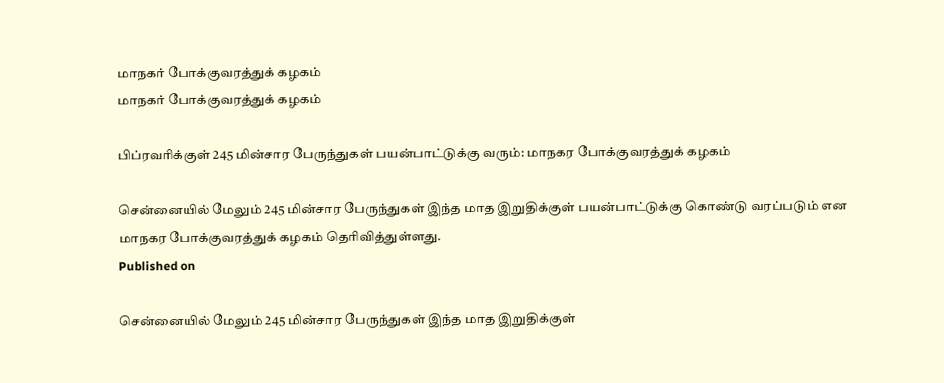மாநகர் போக்குவரத்துக் கழகம்
மாநகர் போக்குவரத்துக் கழகம்

பிப்ரவரிக்குள் 245 மின்சார பேருந்துகள் பயன்பாட்டுக்கு வரும்: மாநகர போக்குவரத்துக் கழகம்

சென்னையில் மேலும் 245 மின்சார பேருந்துகள் இந்த மாத இறுதிக்குள் பயன்பாட்டுக்கு கொண்டு வரப்படும் என மாநகர போக்குவரத்துக் கழகம் தெரிவித்துள்ளது.
Published on

சென்னையில் மேலும் 245 மின்சார பேருந்துகள் இந்த மாத இறுதிக்குள்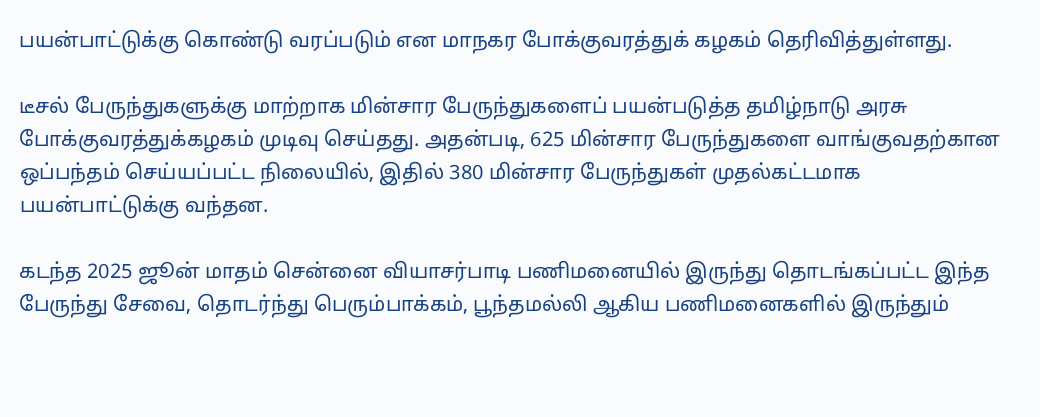பயன்பாட்டுக்கு கொண்டு வரப்படும் என மாநகர போக்குவரத்துக் கழகம் தெரிவித்துள்ளது.

டீசல் பேருந்துகளுக்கு மாற்றாக மின்சார பேருந்துகளைப் பயன்படுத்த தமிழ்நாடு அரசு போக்குவரத்துக்கழகம் முடிவு செய்தது. அதன்படி, 625 மின்சார பேருந்துகளை வாங்குவதற்கான ஒப்பந்தம் செய்யப்பட்ட நிலையில், இதில் 380 மின்சார பேருந்துகள் முதல்கட்டமாக பயன்பாட்டுக்கு வந்தன.

கடந்த 2025 ஜூன் மாதம் சென்னை வியாசர்பாடி பணிமனையில் இருந்து தொடங்கப்பட்ட இந்த பேருந்து சேவை, தொடர்ந்து பெரும்பாக்கம், பூந்தமல்லி ஆகிய பணிமனைகளில் இருந்தும்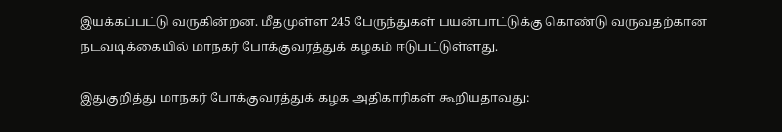இயக்கப்பட்டு வருகின்றன. மீதமுள்ள 245 பேருந்துகள் பயன்பாட்டுக்கு கொண்டு வருவதற்கான நடவடிக்கையில் மாநகர் போக்குவரத்துக் கழகம் ஈடுபட்டுள்ளது.

இதுகுறித்து மாநகர் போக்குவரத்துக் கழக அதிகாரிகள் கூறியதாவது: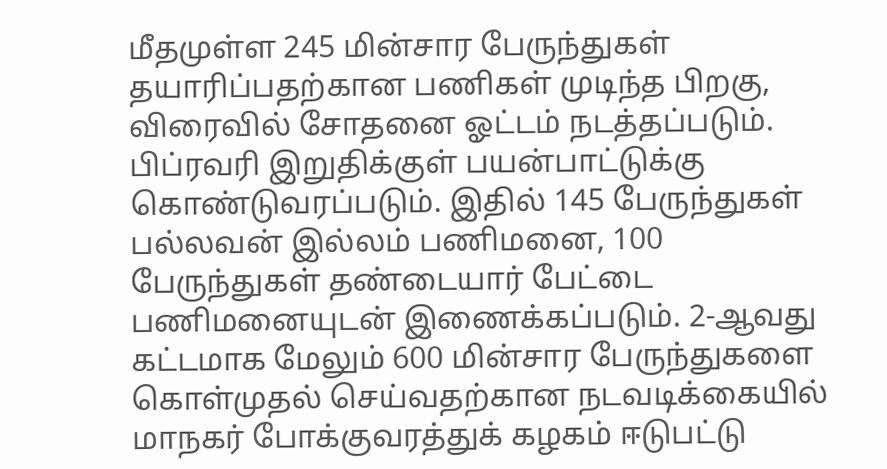மீதமுள்ள 245 மின்சார பேருந்துகள் தயாரிப்பதற்கான பணிகள் முடிந்த பிறகு, விரைவில் சோதனை ஓட்டம் நடத்தப்படும். பிப்ரவரி இறுதிக்குள் பயன்பாட்டுக்கு கொண்டுவரப்படும். இதில் 145 பேருந்துகள் பல்லவன் இல்லம் பணிமனை, 100 பேருந்துகள் தண்டையார் பேட்டை பணிமனையுடன் இணைக்கப்படும். 2-ஆவது கட்டமாக மேலும் 600 மின்சார பேருந்துகளை கொள்முதல் செய்வதற்கான நடவடிக்கையில் மாநகர் போக்குவரத்துக் கழகம் ஈடுபட்டு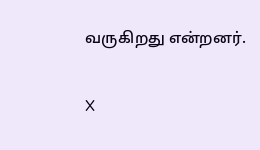வருகிறது என்றனர்.

X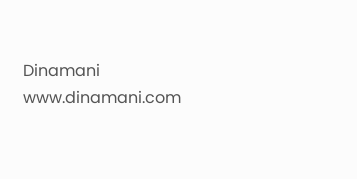Dinamani
www.dinamani.com